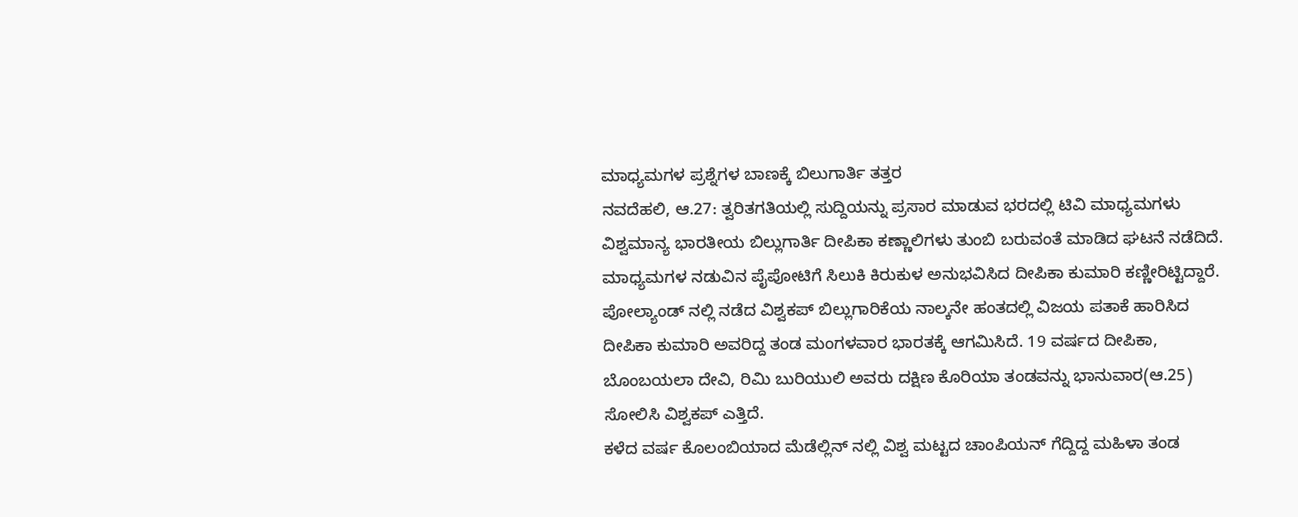ಮಾಧ್ಯಮಗಳ ಪ್ರಶ್ನೆಗಳ ಬಾಣಕ್ಕೆ ಬಿಲುಗಾರ್ತಿ ತತ್ತರ
ನವದೆಹಲಿ, ಆ.27: ತ್ವರಿತಗತಿಯಲ್ಲಿ ಸುದ್ದಿಯನ್ನು ಪ್ರಸಾರ ಮಾಡುವ ಭರದಲ್ಲಿ ಟಿವಿ ಮಾಧ್ಯಮಗಳು ವಿಶ್ವಮಾನ್ಯ ಭಾರತೀಯ ಬಿಲ್ಲುಗಾರ್ತಿ ದೀಪಿಕಾ ಕಣ್ಣಾಲಿಗಳು ತುಂಬಿ ಬರುವಂತೆ ಮಾಡಿದ ಘಟನೆ ನಡೆದಿದೆ. ಮಾಧ್ಯಮಗಳ ನಡುವಿನ ಪೈಪೋಟಿಗೆ ಸಿಲುಕಿ ಕಿರುಕುಳ ಅನುಭವಿಸಿದ ದೀಪಿಕಾ ಕುಮಾರಿ ಕಣ್ಣೀರಿಟ್ಟಿದ್ದಾರೆ.
ಪೋಲ್ಯಾಂಡ್ ನಲ್ಲಿ ನಡೆದ ವಿಶ್ವಕಪ್ ಬಿಲ್ಲುಗಾರಿಕೆಯ ನಾಲ್ಕನೇ ಹಂತದಲ್ಲಿ ವಿಜಯ ಪತಾಕೆ ಹಾರಿಸಿದ ದೀಪಿಕಾ ಕುಮಾರಿ ಅವರಿದ್ದ ತಂಡ ಮಂಗಳವಾರ ಭಾರತಕ್ಕೆ ಆಗಮಿಸಿದೆ. 19 ವರ್ಷದ ದೀಪಿಕಾ, ಬೊಂಬಯಲಾ ದೇವಿ, ರಿಮಿ ಬುರಿಯುಲಿ ಅವರು ದಕ್ಷಿಣ ಕೊರಿಯಾ ತಂಡವನ್ನು ಭಾನುವಾರ(ಆ.25) ಸೋಲಿಸಿ ವಿಶ್ವಕಪ್ ಎತ್ತಿದೆ.
ಕಳೆದ ವರ್ಷ ಕೊಲಂಬಿಯಾದ ಮೆಡೆಲ್ಲಿನ್ ನಲ್ಲಿ ವಿಶ್ವ ಮಟ್ಟದ ಚಾಂಪಿಯನ್ ಗೆದ್ದಿದ್ದ ಮಹಿಳಾ ತಂಡ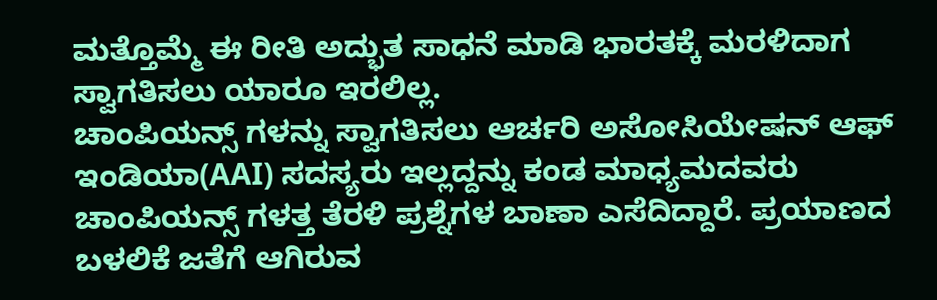ಮತ್ತೊಮ್ಮೆ ಈ ರೀತಿ ಅದ್ಭುತ ಸಾಧನೆ ಮಾಡಿ ಭಾರತಕ್ಕೆ ಮರಳಿದಾಗ ಸ್ವಾಗತಿಸಲು ಯಾರೂ ಇರಲಿಲ್ಲ.
ಚಾಂಪಿಯನ್ಸ್ ಗಳನ್ನು ಸ್ವಾಗತಿಸಲು ಆರ್ಚರಿ ಅಸೋಸಿಯೇಷನ್ ಆಫ್ ಇಂಡಿಯಾ(AAI) ಸದಸ್ಯರು ಇಲ್ಲದ್ದನ್ನು ಕಂಡ ಮಾಧ್ಯಮದವರು ಚಾಂಪಿಯನ್ಸ್ ಗಳತ್ತ ತೆರಳಿ ಪ್ರಶ್ನೆಗಳ ಬಾಣಾ ಎಸೆದಿದ್ದಾರೆ. ಪ್ರಯಾಣದ ಬಳಲಿಕೆ ಜತೆಗೆ ಆಗಿರುವ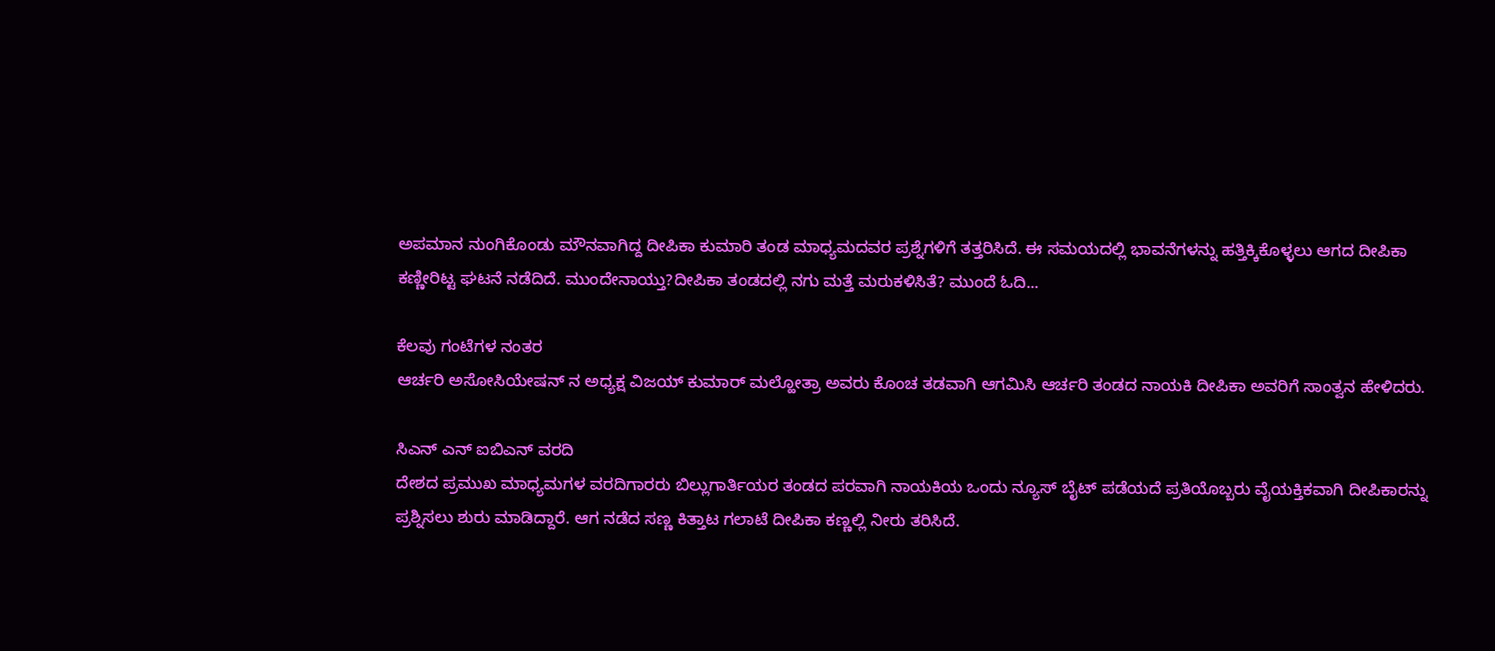ಅಪಮಾನ ನುಂಗಿಕೊಂಡು ಮೌನವಾಗಿದ್ದ ದೀಪಿಕಾ ಕುಮಾರಿ ತಂಡ ಮಾಧ್ಯಮದವರ ಪ್ರಶ್ನೆಗಳಿಗೆ ತತ್ತರಿಸಿದೆ. ಈ ಸಮಯದಲ್ಲಿ ಭಾವನೆಗಳನ್ನು ಹತ್ತಿಕ್ಕಿಕೊಳ್ಳಲು ಆಗದ ದೀಪಿಕಾ ಕಣ್ಣೀರಿಟ್ಟ ಘಟನೆ ನಡೆದಿದೆ. ಮುಂದೇನಾಯ್ತು?ದೀಪಿಕಾ ತಂಡದಲ್ಲಿ ನಗು ಮತ್ತೆ ಮರುಕಳಿಸಿತೆ? ಮುಂದೆ ಓದಿ...

ಕೆಲವು ಗಂಟೆಗಳ ನಂತರ
ಆರ್ಚರಿ ಅಸೋಸಿಯೇಷನ್ ನ ಅಧ್ಯಕ್ಷ ವಿಜಯ್ ಕುಮಾರ್ ಮಲ್ಹೋತ್ರಾ ಅವರು ಕೊಂಚ ತಡವಾಗಿ ಆಗಮಿಸಿ ಆರ್ಚರಿ ತಂಡದ ನಾಯಕಿ ದೀಪಿಕಾ ಅವರಿಗೆ ಸಾಂತ್ವನ ಹೇಳಿದರು.

ಸಿಎನ್ ಎನ್ ಐಬಿಎನ್ ವರದಿ
ದೇಶದ ಪ್ರಮುಖ ಮಾಧ್ಯಮಗಳ ವರದಿಗಾರರು ಬಿಲ್ಲುಗಾರ್ತಿಯರ ತಂಡದ ಪರವಾಗಿ ನಾಯಕಿಯ ಒಂದು ನ್ಯೂಸ್ ಬೈಟ್ ಪಡೆಯದೆ ಪ್ರತಿಯೊಬ್ಬರು ವೈಯಕ್ತಿಕವಾಗಿ ದೀಪಿಕಾರನ್ನು ಪ್ರಶ್ನಿಸಲು ಶುರು ಮಾಡಿದ್ದಾರೆ. ಆಗ ನಡೆದ ಸಣ್ಣ ಕಿತ್ತಾಟ ಗಲಾಟೆ ದೀಪಿಕಾ ಕಣ್ಣಲ್ಲಿ ನೀರು ತರಿಸಿದೆ.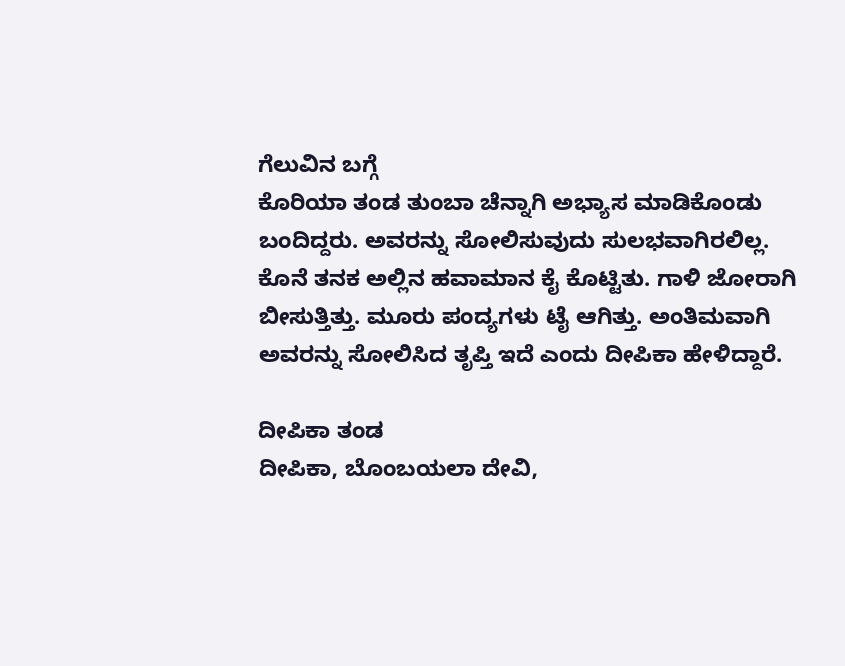ಗೆಲುವಿನ ಬಗ್ಗೆ
ಕೊರಿಯಾ ತಂಡ ತುಂಬಾ ಚೆನ್ನಾಗಿ ಅಭ್ಯಾಸ ಮಾಡಿಕೊಂಡು ಬಂದಿದ್ದರು. ಅವರನ್ನು ಸೋಲಿಸುವುದು ಸುಲಭವಾಗಿರಲಿಲ್ಲ. ಕೊನೆ ತನಕ ಅಲ್ಲಿನ ಹವಾಮಾನ ಕೈ ಕೊಟ್ಟಿತು. ಗಾಳಿ ಜೋರಾಗಿ ಬೀಸುತ್ತಿತ್ತು. ಮೂರು ಪಂದ್ಯಗಳು ಟೈ ಆಗಿತ್ತು. ಅಂತಿಮವಾಗಿ ಅವರನ್ನು ಸೋಲಿಸಿದ ತೃಪ್ತಿ ಇದೆ ಎಂದು ದೀಪಿಕಾ ಹೇಳಿದ್ದಾರೆ.

ದೀಪಿಕಾ ತಂಡ
ದೀಪಿಕಾ, ಬೊಂಬಯಲಾ ದೇವಿ,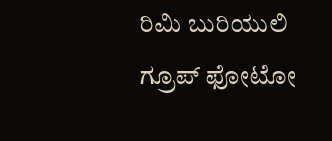ರಿಮಿ ಬುರಿಯುಲಿ ಗ್ರೂಪ್ ಫೋಟೋ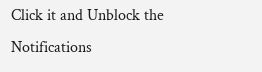Click it and Unblock the Notifications